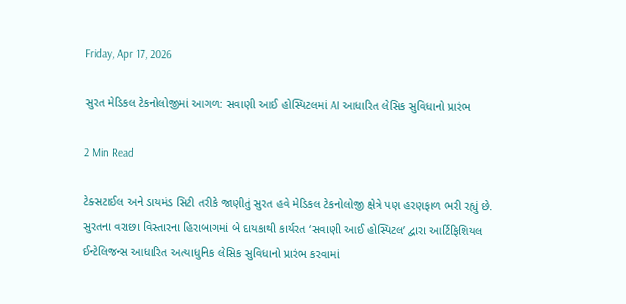Friday, Apr 17, 2026

સુરત મેડિકલ ટેકનોલોજીમાં આગળ: સવાણી આઈ હોસ્પિટલમાં AI આધારિત લેસિક સુવિધાનો પ્રારંભ

2 Min Read

ટેક્સટાઈલ અને ડાયમંડ સિટી તરીકે જાણીતું સુરત હવે મેડિકલ ટેકનોલોજી ક્ષેત્રે પણ હરણફાળ ભરી રહ્યું છે. સુરતના વરાછા વિસ્તારના હિરાબાગમાં બે દાયકાથી કાર્યરત ‘સવાણી આઈ હોસ્પિટલ’ દ્વારા આર્ટિફિશિયલ ઈન્ટેલિજન્સ આધારિત અત્યાધુનિક લેસિક સુવિધાનો પ્રારંભ કરવામાં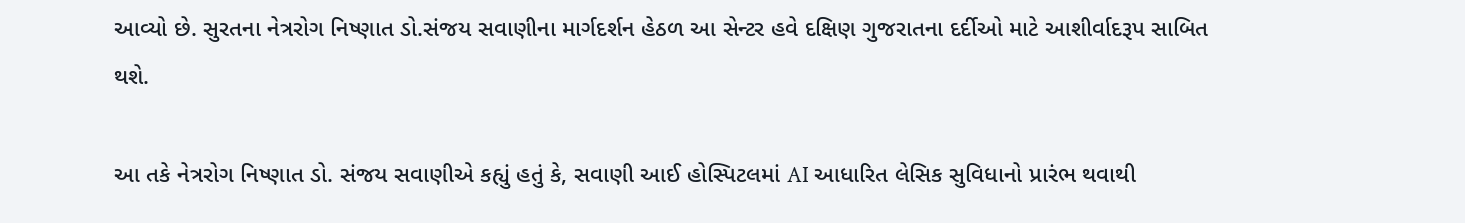આવ્યો છે. સુરતના નેત્રરોગ નિષ્ણાત ડો.સંજય સવાણીના માર્ગદર્શન હેઠળ આ સેન્ટર હવે દક્ષિણ ગુજરાતના દર્દીઓ માટે આશીર્વાદરૂપ સાબિત થશે.

આ તકે નેત્રરોગ નિષ્ણાત ડો. સંજય સવાણીએ કહ્યું હતું કે, સવાણી આઈ હોસ્પિટલમાં AI આધારિત લેસિક સુવિધાનો પ્રારંભ થવાથી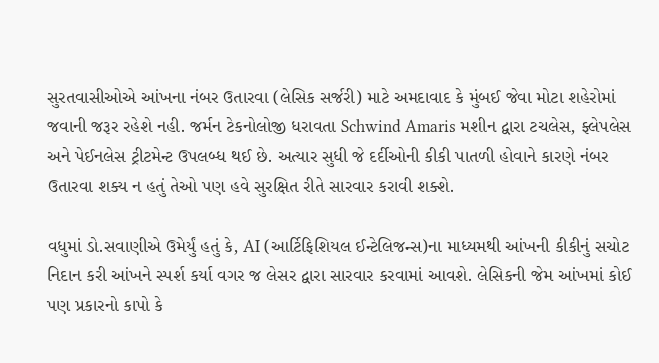સુરતવાસીઓએ આંખના નંબર ઉતારવા (લેસિક સર્જરી) માટે અમદાવાદ કે મુંબઈ જેવા મોટા શહેરોમાં જવાની જરૂર રહેશે નહી. જર્મન ટેકનોલોજી ધરાવતા Schwind Amaris મશીન દ્વારા ટચલેસ, ફ્લેપલેસ અને પેઈનલેસ ટ્રીટમેન્ટ ઉપલબ્ધ થઈ છે. અત્યાર સુધી જે દર્દીઓની કીકી પાતળી હોવાને કારણે નંબર ઉતારવા શક્ય ન હતું તેઓ પણ હવે સુરક્ષિત રીતે સારવાર કરાવી શક્શે.

વધુમાં ડો.સવાણીએ ઉમેર્યું હતું કે, AI (આર્ટિફિશિયલ ઈન્ટેલિજન્સ)ના માધ્યમથી આંખની કીકીનું સચોટ નિદાન કરી આંખને સ્પર્શ કર્યા વગર જ લેસર દ્વારા સારવાર કરવામાં આવશે. લેસિકની જેમ આંખમાં કોઈ પણ પ્રકારનો કાપો કે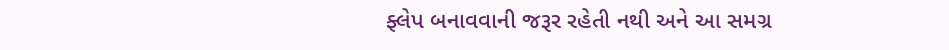ફ્લેપ બનાવવાની જરૂર રહેતી નથી અને આ સમગ્ર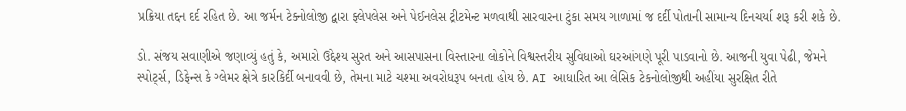પ્રક્રિયા તદ્દન દર્દ રહિત છે. આ જર્મન ટેક્નોલોજી દ્વારા ફ્લેપલેસ અને પેઈનલેસ ટ્રીટમેન્ટ મળવાથી સારવારના ટુંકા સમય ગાળામાં જ દર્દી પોતાની સામાન્ય દિનચર્યા શરૂ કરી શકે છે.

ડો. સંજય સવાણીએ જણાવ્યું હતું કે, અમારો ઉદ્દેશ્ય સુરત અને આસપાસના વિસ્તારના લોકોને વિશ્વસ્તરીય સુવિધાઓ ઘરઆંગણે પૂરી પાડવાનો છે. આજની યુવા પેઢી, જેમને સ્પોર્ટ્સ, ડિફેન્સ કે ગ્લેમર ક્ષેત્રે કારકિર્દી બનાવવી છે, તેમના માટે ચશ્મા અવરોધરૂપ બનતા હોય છે. AI આધારિત આ લેસિક ટેકનોલોજીથી અહીંયા સુરક્ષિત રીતે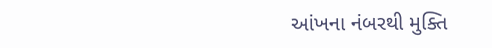આંખના નંબરથી મુક્તિ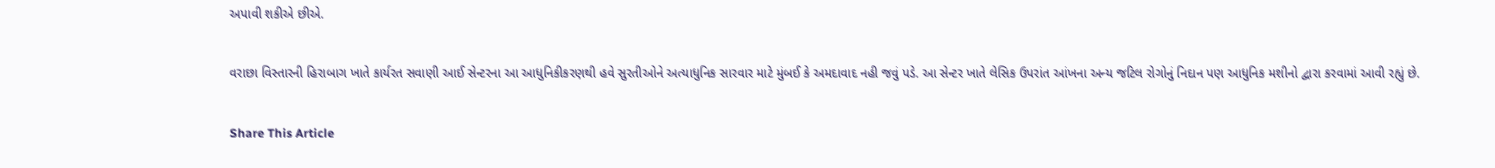અપાવી શકીએ છીએ.

વરાછા વિસ્તારની હિરાબાગ ખાતે કાર્યરત સવાણી આઈ સેન્ટરના આ આધુનિકીકરણથી હવે સુરતીઓને અત્યાધુનિક સારવાર માટે મુંબઈ કે અમદાવાદ નહી જવું પડે. આ સેન્ટર ખાતે લેસિક ઉપરાંત આંખના અન્ય જટિલ રોગોનું નિદાન પણ આધુનિક મશીનો દ્વારા કરવામાં આવી રહ્યું છે.

Share This Article